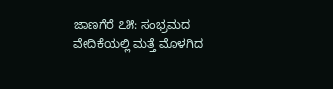ಜಾಣಗೆರೆ ೭೫: ಸಂಭ್ರಮದ ವೇದಿಕೆಯಲ್ಲಿ ಮತ್ತೆ ಮೊಳಗಿದ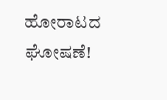ಹೋರಾಟದ ಘೋಷಣೆ!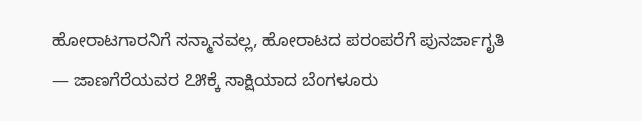ಹೋರಾಟಗಾರನಿಗೆ ಸನ್ಮಾನವಲ್ಲ, ಹೋರಾಟದ ಪರಂಪರೆಗೆ ಪುನರ್ಜಾಗೃತಿ — ಜಾಣಗೆರೆಯವರ ೭೫ಕ್ಕೆ ಸಾಕ್ಷಿಯಾದ ಬೆಂಗಳೂರು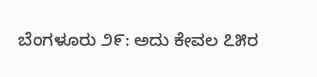ಬೆಂಗಳೂರು ೨೯: ಅದು ಕೇವಲ ೭೫ರ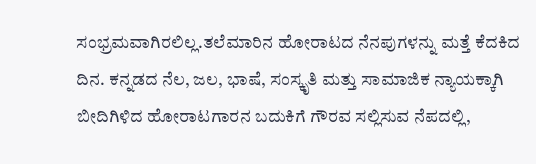ಸಂಭ್ರಮವಾಗಿರಲಿಲ್ಲ.ತಲೆಮಾರಿನ ಹೋರಾಟದ ನೆನಪುಗಳನ್ನು ಮತ್ತೆ ಕೆದಕಿದ ದಿನ. ಕನ್ನಡದ ನೆಲ, ಜಲ, ಭಾಷೆ, ಸಂಸ್ಕೃತಿ ಮತ್ತು ಸಾಮಾಜಿಕ ನ್ಯಾಯಕ್ಕಾಗಿ ಬೀದಿಗಿಳಿದ ಹೋರಾಟಗಾರನ ಬದುಕಿಗೆ ಗೌರವ ಸಲ್ಲಿಸುವ ನೆಪದಲ್ಲಿ,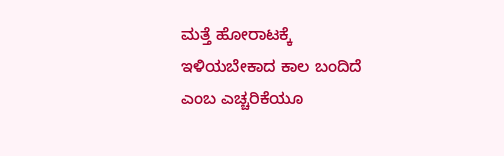ಮತ್ತೆ ಹೋರಾಟಕ್ಕೆ ಇಳಿಯಬೇಕಾದ ಕಾಲ ಬಂದಿದೆ ಎಂಬ ಎಚ್ಚರಿಕೆಯೂ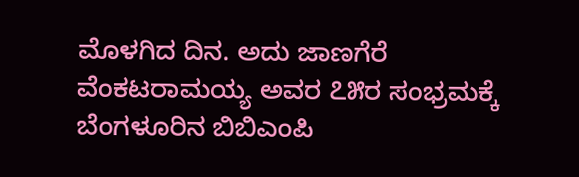ಮೊಳಗಿದ ದಿನ. ಅದು ಜಾಣಗೆರೆ ವೆಂಕಟರಾಮಯ್ಯ ಅವರ ೭೫ರ ಸಂಭ್ರಮಕ್ಕೆ ಬೆಂಗಳೂರಿನ ಬಿಬಿಎಂಪಿ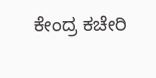ಕೇಂದ್ರ ಕಚೇರಿ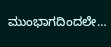ಮುಂಭಾಗದಿಂದಲೇ…